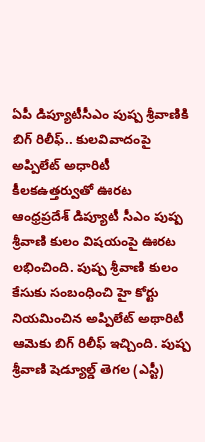ఏపీ డిప్యూటీసీఎం పుష్ప శ్రీవాణికి బిగ్ రిలీఫ్.. కులవివాదంపై అప్పిలేట్ అధారిటీ కీలకఉత్తర్వుతో ఊరట
ఆంధ్రప్రదేశ్ డిప్యూటీ సీఎం పుష్ప శ్రీవాణి కులం విషయంపై ఊరట లభించింది. పుష్ప శ్రీవాణి కులం కేసుకు సంబంధించి హై కోర్టు నియమించిన అప్పిలేట్ అథారిటీ ఆమెకు బిగ్ రిలీఫ్ ఇచ్చింది. పుష్ప శ్రీవాణి షెడ్యూల్డ్ తెగల (ఎస్టీ)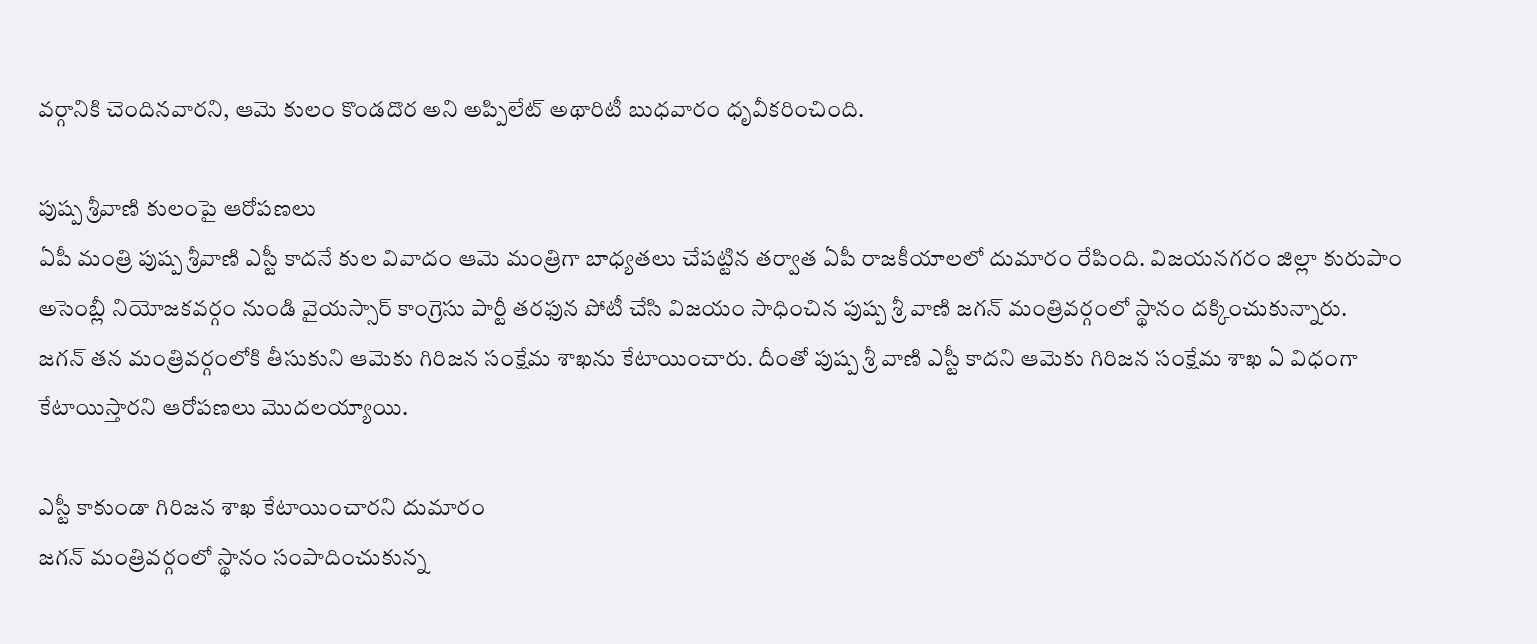వర్గానికి చెందినవారని, ఆమె కులం కొండదొర అని అప్పిలేట్ అథారిటీ బుధవారం ధృవీకరించింది.

పుష్ప శ్రీవాణి కులంపై ఆరోపణలు
ఏపీ మంత్రి పుష్ప శ్రీవాణి ఎస్టీ కాదనే కుల వివాదం ఆమె మంత్రిగా బాధ్యతలు చేపట్టిన తర్వాత ఏపీ రాజకీయాలలో దుమారం రేపింది. విజయనగరం జిల్లా కురుపాం అసెంబ్లీ నియోజకవర్గం నుండి వైయస్సార్ కాంగ్రెసు పార్టీ తరఫున పోటీ చేసి విజయం సాధించిన పుష్ప శ్రీ వాణి జగన్ మంత్రివర్గంలో స్థానం దక్కించుకున్నారు.
జగన్ తన మంత్రివర్గంలోకి తీసుకుని ఆమెకు గిరిజన సంక్షేమ శాఖను కేటాయించారు. దీంతో పుష్ప శ్రీ వాణి ఎస్టీ కాదని ఆమెకు గిరిజన సంక్షేమ శాఖ ఏ విధంగా కేటాయిస్తారని ఆరోపణలు మొదలయ్యాయి.

ఎస్టీ కాకుండా గిరిజన శాఖ కేటాయించారని దుమారం
జగన్ మంత్రివర్గంలో స్థానం సంపాదించుకున్న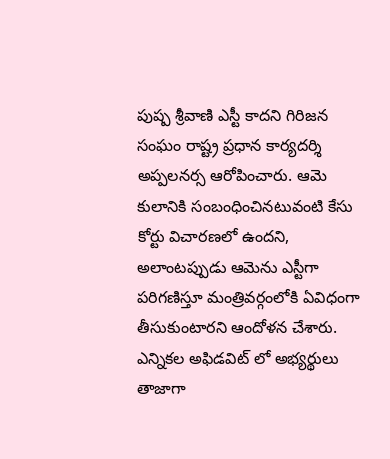పుష్ప శ్రీవాణి ఎస్టీ కాదని గిరిజన సంఘం రాష్ట్ర ప్రధాన కార్యదర్శి అప్పలనర్స ఆరోపించారు. ఆమె కులానికి సంబంధించినటువంటి కేసు కోర్టు విచారణలో ఉందని, అలాంటప్పుడు ఆమెను ఎస్టీగా పరిగణిస్తూ మంత్రివర్గంలోకి ఏవిధంగా తీసుకుంటారని ఆందోళన చేశారు.
ఎన్నికల అఫిడవిట్ లో అభ్యర్థులు తాజాగా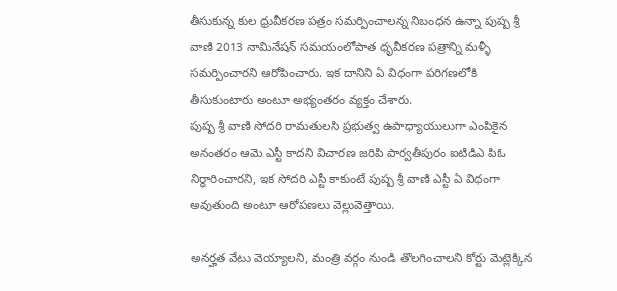తీసుకున్న కుల ధ్రువీకరణ పత్రం సమర్పించాలన్న నిబంధన ఉన్నా పుష్ప శ్రీ వాణి 2013 నామినేషన్ సమయంలోపాత ధృవీకరణ పత్రాన్ని మళ్ళీ సమర్పించారని ఆరోపించారు. ఇక దానిని ఏ విధంగా పరిగణలోకి తీసుకుంటారు అంటూ అభ్యంతరం వ్యక్తం చేశారు.
పుష్ప శ్రీ వాణి సోదరి రామతులసి ప్రభుత్వ ఉపాధ్యాయులుగా ఎంపికైన అనంతరం ఆమె ఎస్టీ కాదని విచారణ జరిపి పార్వతీపురం ఐటిడిఎ పిఓ నిర్ధారించారని, ఇక సోదరి ఎస్టీ కాకుంటే పుష్ప శ్రీ వాణి ఎస్టీ ఏ విధంగా అవుతుంది అంటూ ఆరోపణలు వెల్లువెత్తాయి.

అనర్హత వేటు వెయ్యాలని, మంత్రి వర్గం నుండి తొలగించాలని కోర్టు మెట్లెక్కిన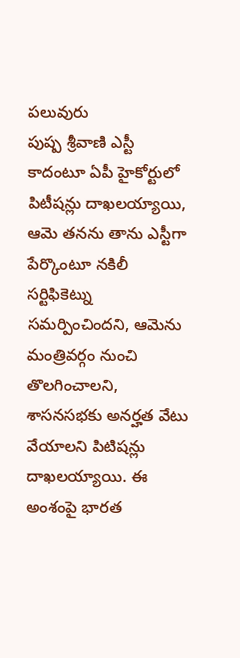పలువురు
పుష్ప శ్రీవాణి ఎస్టీ కాదంటూ ఏపీ హైకోర్టులో పిటీషన్లు దాఖలయ్యాయి, ఆమె తనను తాను ఎస్టీగా పేర్కొంటూ నకిలీ సర్టిఫికెట్ను సమర్పించిందని, ఆమెను మంత్రివర్గం నుంచి తొలగించాలని, శాసనసభకు అనర్హత వేటు వేయాలని పిటిషన్లు దాఖలయ్యాయి. ఈ అంశంపై భారత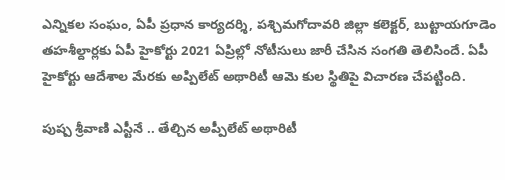ఎన్నికల సంఘం, ఏపీ ప్రధాన కార్యదర్శి, పశ్చిమగోదావరి జిల్లా కలెక్టర్, బుట్టాయగూడెం తహశీల్దార్లకు ఏపీ హైకోర్టు 2021 ఏప్రిల్లో నోటీసులు జారీ చేసిన సంగతి తెలిసిందే. ఏపీ హైకోర్టు ఆదేశాల మేరకు అప్పిలేట్ అథారిటీ ఆమె కుల స్థితిపై విచారణ చేపట్టింది.

పుష్ప శ్రీవాణి ఎస్టీనే .. తేల్చిన అప్పీలేట్ అథారిటీ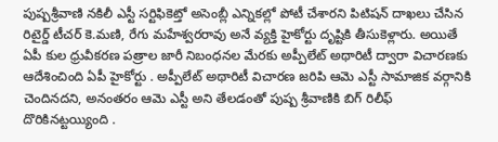పుష్పశ్రీవాణి నకిలీ ఎస్టీ సర్టిఫికెట్తో అసెంబ్లీ ఎన్నికల్లో పోటీ చేశారని పిటిషన్ దాఖలు చేసిన రిటైర్డ్ టీచర్ కె.మణి, రేగు మహేశ్వరరావు అనే వ్యక్తి హైకోర్టు దృష్టికి తీసుకెళ్లారు. అయితే ఏపీ కుల ధ్రువీకరణ పత్రాల జారీ నిబంధనల మేరకు అప్పీలేట్ అథారిటీ ద్వారా విచారణకు ఆదేశించింది ఏపీ హైకోర్టు . అప్పీలేట్ అథారిటీ విచారణ జరిపి ఆమె ఎస్టీ సామాజిక వర్గానికి చెందినదని, అనంతరం ఆమె ఎస్టీ అని తేలడంతో పుష్ప శ్రీవాణికి బిగ్ రిలీఫ్ దొరికినట్టయ్యింది .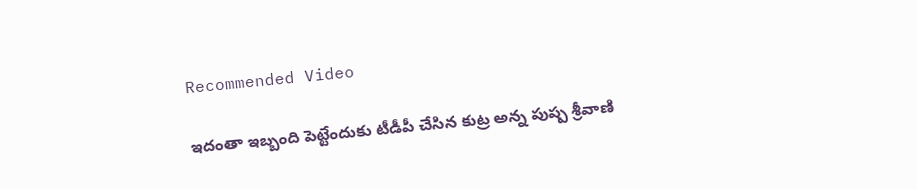Recommended Video

ఇదంతా ఇబ్బంది పెట్టేందుకు టీడీపీ చేసిన కుట్ర అన్న పుష్ప శ్రీవాణి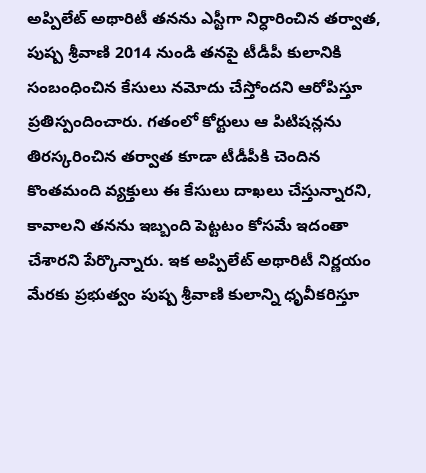అప్పిలేట్ అథారిటీ తనను ఎస్టీగా నిర్ధారించిన తర్వాత, పుష్ప శ్రీవాణి 2014 నుండి తనపై టీడీపీ కులానికి సంబంధించిన కేసులు నమోదు చేస్తోందని ఆరోపిస్తూ ప్రతిస్పందించారు. గతంలో కోర్టులు ఆ పిటిషన్లను తిరస్కరించిన తర్వాత కూడా టీడీపీకి చెందిన కొంతమంది వ్యక్తులు ఈ కేసులు దాఖలు చేస్తున్నారని, కావాలని తనను ఇబ్బంది పెట్టటం కోసమే ఇదంతా చేశారని పేర్కొన్నారు. ఇక అప్పిలేట్ అథారిటీ నిర్ణయం మేరకు ప్రభుత్వం పుష్ప శ్రీవాణి కులాన్ని ధృవీకరిస్తూ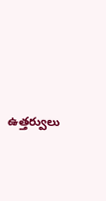ఉత్తర్వులు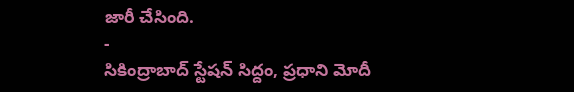జారీ చేసింది.
-
సికింద్రాబాద్ స్టేషన్ సిద్దం, ప్రధాని మోదీ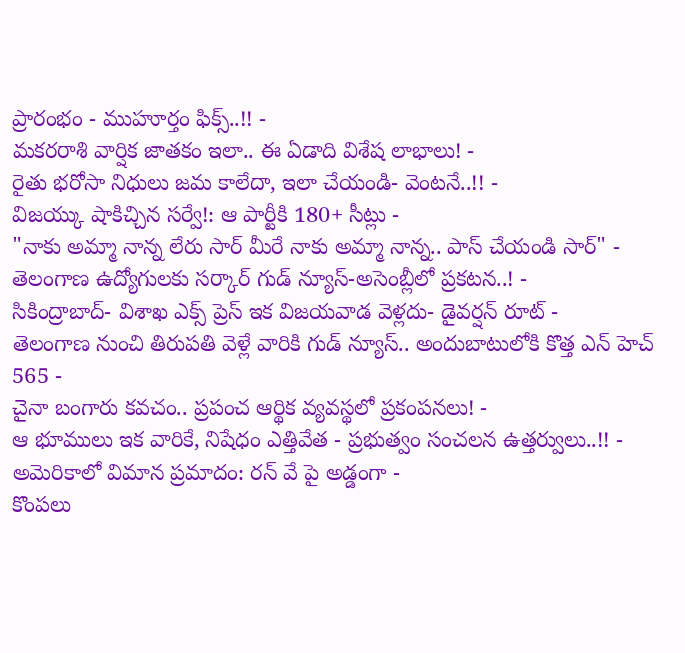ప్రారంభం - ముహూర్తం ఫిక్స్..!! -
మకరరాశి వార్షిక జాతకం ఇలా.. ఈ ఏడాది విశేష లాభాలు! -
రైతు భరోసా నిధులు జమ కాలేదా, ఇలా చేయండి- వెంటనే..!! -
విజయ్కు షాకిచ్చిన సర్వే!: ఆ పార్టీకి 180+ సీట్లు -
"నాకు అమ్మా నాన్న లేరు సార్ మీరే నాకు అమ్మా నాన్న.. పాస్ చేయండి సార్" -
తెలంగాణ ఉద్యోగులకు సర్కార్ గుడ్ న్యూస్-అసెంబ్లీలో ప్రకటన..! -
సికింద్రాబాద్- విశాఖ ఎక్స్ ప్రెస్ ఇక విజయవాడ వెళ్లదు- డైవర్షన్ రూట్ -
తెలంగాణ నుంచి తిరుపతి వెళ్లే వారికి గుడ్ న్యూస్.. అందుబాటులోకి కొత్త ఎన్ హెచ్ 565 -
చైనా బంగారు కవచం.. ప్రపంచ ఆర్థిక వ్యవస్థలో ప్రకంపనలు! -
ఆ భూములు ఇక వారికే, నిషేధం ఎత్తివేత - ప్రభుత్వం సంచలన ఉత్తర్వులు..!! -
అమెరికాలో విమాన ప్రమాదం: రన్ వే పై అడ్డంగా -
కొంపలు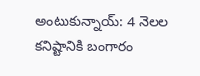అంటుకున్నాయ్: 4 నెలల కనిష్టానికి బంగారం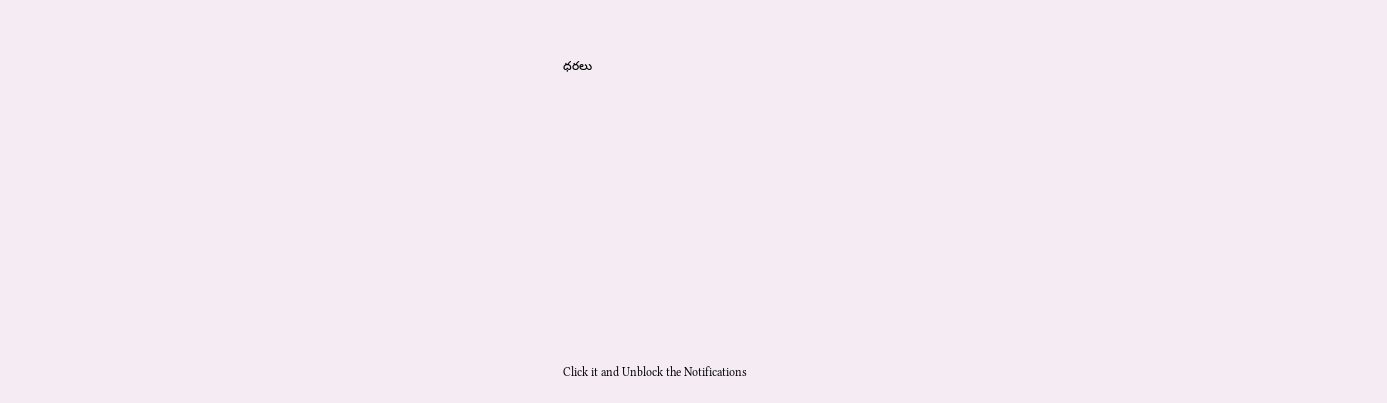ధరలు












Click it and Unblock the Notifications